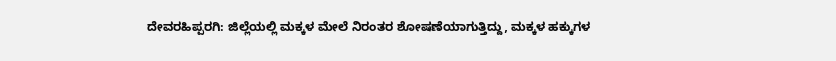ದೇವರಹಿಪ್ಪರಗಿ: ಜಿಲ್ಲೆಯಲ್ಲಿ ಮಕ್ಕಳ ಮೇಲೆ ನಿರಂತರ ಶೋಷಣೆಯಾಗುತ್ತಿದ್ದು, ಮಕ್ಕಳ ಹಕ್ಕುಗಳ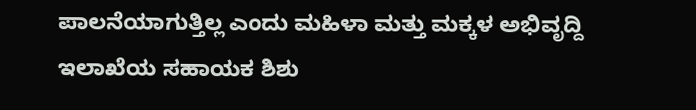ಪಾಲನೆಯಾಗುತ್ತಿಲ್ಲ ಎಂದು ಮಹಿಳಾ ಮತ್ತು ಮಕ್ಕಳ ಅಭಿವೃದ್ದಿ ಇಲಾಖೆಯ ಸಹಾಯಕ ಶಿಶು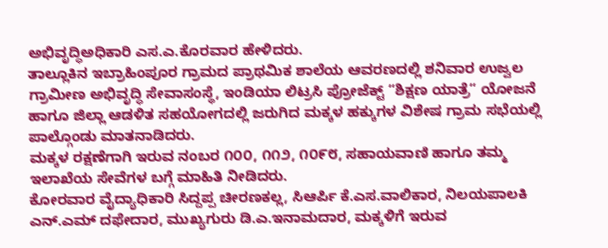ಅಭಿವೃದ್ಧಿಅಧಿಕಾರಿ ಎಸ.ಎ.ಕೊರವಾರ ಹೇಳಿದರು.
ತಾಲ್ಲೂಕಿನ ಇಬ್ರಾಹಿಂಪೂರ ಗ್ರಾಮದ ಪ್ರಾಥಮಿಕ ಶಾಲೆಯ ಆವರಣದಲ್ಲಿ ಶನಿವಾರ ಉಜ್ವಲ ಗ್ರಾಮೀಣ ಅಭಿವೃದ್ಧಿ ಸೇವಾಸಂಸ್ಥೆ, ಇಂಡಿಯಾ ಲಿಟ್ರಸಿ ಪ್ರೋಜೆಕ್ಟ್ “ಶಿಕ್ಷಣ ಯಾತ್ರೆ“ ಯೋಜನೆ ಹಾಗೂ ಜಿಲ್ಲಾ ಆಡಳಿತ ಸಹಯೋಗದಲ್ಲಿ ಜರುಗಿದ ಮಕ್ಕಳ ಹಕ್ಕುಗಳ ವಿಶೇಷ ಗ್ರಾಮ ಸಭೆಯಲ್ಲಿ ಪಾಲ್ಗೊಂಡು ಮಾತನಾಡಿದರು.
ಮಕ್ಕಳ ರಕ್ಷಣೆಗಾಗಿ ಇರುವ ನಂಬರ ೧೦೦, ೧೧೨, ೧೦೯೮, ಸಹಾಯವಾಣಿ ಹಾಗೂ ತಮ್ಮ ಇಲಾಖೆಯ ಸೇವೆಗಳ ಬಗ್ಗೆ ಮಾಹಿತಿ ನೀಡಿದರು.
ಕೋರವಾರ ವೈದ್ಯಾಧಿಕಾರಿ ಸಿದ್ದಪ್ಪ ಚೀರಣಕಲ್ಲ, ಸಿಆರ್ಪಿ ಕೆ.ಎಸ.ವಾಲಿಕಾರ, ನಿಲಯಪಾಲಕಿ ಎನ್.ಎಮ್ ದಫೇದಾರ, ಮುಖ್ಯಗುರು ಡಿ.ಎ.ಇನಾಮದಾರ, ಮಕ್ಕಳಿಗೆ ಇರುವ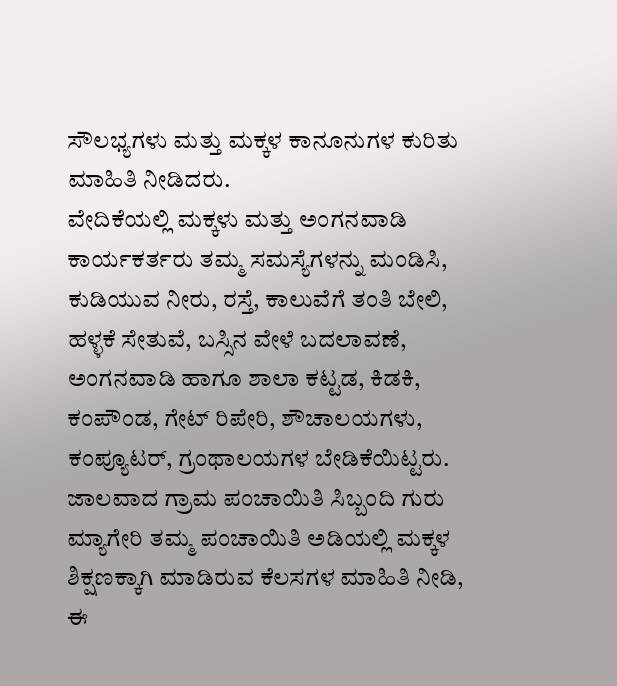ಸೌಲಭ್ಯಗಳು ಮತ್ತು ಮಕ್ಕಳ ಕಾನೂನುಗಳ ಕುರಿತು ಮಾಹಿತಿ ನೀಡಿದರು.
ವೇದಿಕೆಯಲ್ಲಿ ಮಕ್ಕಳು ಮತ್ತು ಅಂಗನವಾಡಿ ಕಾರ್ಯಕರ್ತರು ತಮ್ಮ ಸಮಸ್ಯೆಗಳನ್ನು ಮಂಡಿಸಿ, ಕುಡಿಯುವ ನೀರು, ರಸ್ತೆ, ಕಾಲುವೆಗೆ ತಂತಿ ಬೇಲಿ, ಹಳ್ಳಕೆ ಸೇತುವೆ, ಬಸ್ಸಿನ ವೇಳೆ ಬದಲಾವಣೆ, ಅಂಗನವಾಡಿ ಹಾಗೂ ಶಾಲಾ ಕಟ್ಟಡ, ಕಿಡಕಿ, ಕಂಪೌಂಡ, ಗೇಟ್ ರಿಪೇರಿ, ಶೌಚಾಲಯಗಳು, ಕಂಪ್ಯೂಟರ್, ಗ್ರಂಥಾಲಯಗಳ ಬೇಡಿಕೆಯಿಟ್ಟರು.
ಜಾಲವಾದ ಗ್ರಾಮ ಪಂಚಾಯಿತಿ ಸಿಬ್ಬಂದಿ ಗುರು ಮ್ಯಾಗೇರಿ ತಮ್ಮ ಪಂಚಾಯಿತಿ ಅಡಿಯಲ್ಲಿ ಮಕ್ಕಳ ಶಿಕ್ಷಣಕ್ಕಾಗಿ ಮಾಡಿರುವ ಕೆಲಸಗಳ ಮಾಹಿತಿ ನೀಡಿ, ಈ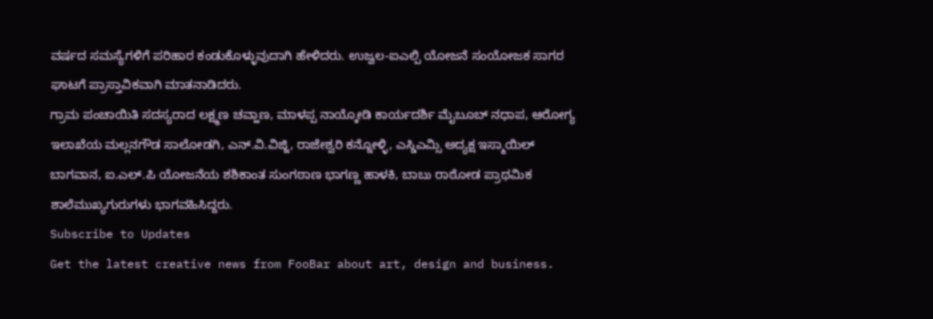ವರ್ಷದ ಸಮಸ್ಯೆಗಳಿಗೆ ಪರಿಹಾರ ಕಂಡುಕೊಳ್ಳುವುದಾಗಿ ಹೇಳಿದರು. ಉಜ್ವಲ-ಐಎಲ್ಪಿ ಯೋಜನೆ ಸಂಯೋಜಕ ಸಾಗರ ಘಾಟಗೆ ಪ್ರಾಸ್ತಾವಿಕವಾಗಿ ಮಾತನಾಡಿದರು.
ಗ್ರಾಮ ಪಂಚಾಯಿತಿ ಸದಸ್ಯರಾದ ಲಕ್ಷ್ಮಣ ಚವ್ಹಾಣ, ಮಾಳಪ್ಪ ನಾಯ್ಕೋಡಿ ಕಾರ್ಯದರ್ಶಿ ಮೈಬೂಬ್ ನಧಾಪ, ಆರೋಗ್ಯ ಇಲಾಖೆಯ ಮಲ್ಲನಗೌಡ ಸಾಲೋಡಗಿ, ಎನ್.ವಿ.ವಿಜ್ಜಿ, ರಾಜೇಶ್ವರಿ ಕನ್ನೋಳ್ಳಿ, ಎಸ್ಡಿಎಮ್ಸಿ ಅದ್ಯಕ್ಷ ಇಸ್ಮಾಯಿಲ್ ಬಾಗವಾನ, ಐ.ಎಲ್.ಪಿ ಯೋಜನೆಯ ಶಶಿಕಾಂತ ಸುಂಗಠಾಣ ಭಾಗಣ್ಣ ಹಾಳಕಿ, ಬಾಬು ರಾಠೋಡ ಪ್ರಾಥಮಿಕ ಶಾಲೆಮುಖ್ಯಗುರುಗಳು ಭಾಗವಹಿಸಿದ್ದರು.
Subscribe to Updates
Get the latest creative news from FooBar about art, design and business.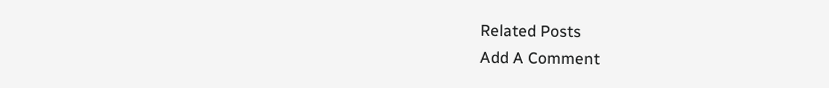Related Posts
Add A Comment